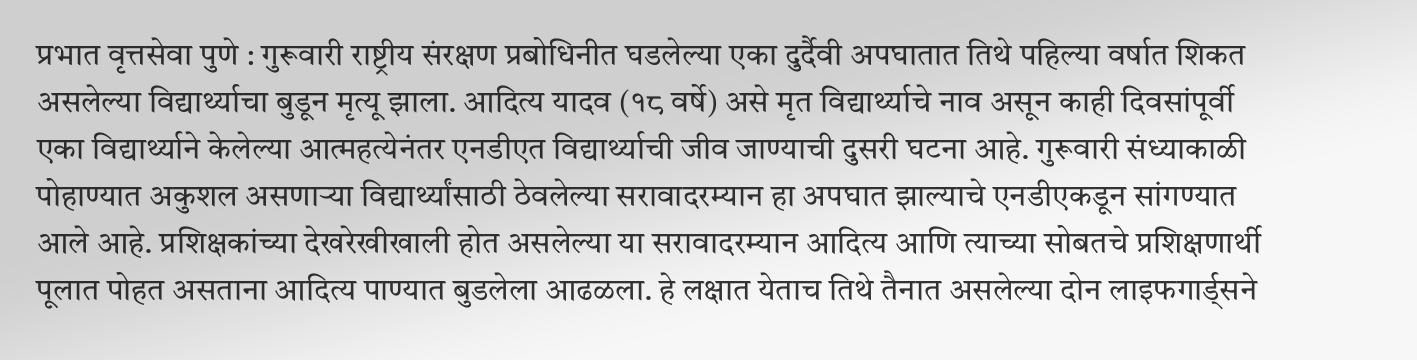प्रभात वृत्तसेवा पुणे : गुरूवारी राष्ट्रीय संरक्षण प्रबोधिनीत घडलेल्या एका दुर्दैवी अपघातात तिथे पहिल्या वर्षात शिकत असलेल्या विद्यार्थ्याचा बुडून मृत्यू झाला. आदित्य यादव (१८ वर्षे) असे मृत विद्यार्थ्याचे नाव असून काही दिवसांपूर्वी एका विद्यार्थ्याने केलेल्या आत्महत्येनंतर एनडीएत विद्यार्थ्याची जीव जाण्याची दुसरी घटना आहे. गुरूवारी संध्याकाळी पोहाण्यात अकुशल असणाऱ्या विद्यार्थ्यांसाठी ठेवलेल्या सरावादरम्यान हा अपघात झाल्याचे एनडीएकडून सांगण्यात आले आहे. प्रशिक्षकांच्या देखरेखीखाली होत असलेल्या या सरावादरम्यान आदित्य आणि त्याच्या सोबतचे प्रशिक्षणार्थी पूलात पोहत असताना आदित्य पाण्यात बुडलेला आढळला. हे लक्षात येताच तिथे तैनात असलेल्या दोन लाइफगार्ड्सने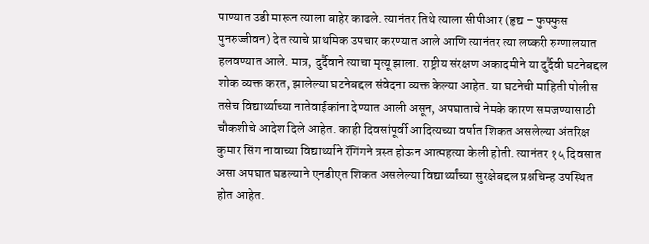पाण्यात उडी मारून त्याला बाहेर काढले. त्यानंतर तिथे त्याला सीपीआर (हृद्य – फुफ्फुस पुनरुज्जीवन) देत त्याचे प्राथमिक उपचार करण्यात आले आणि त्यानंतर त्या लष्करी रुग्णालयात हलवण्यात आले. मात्र, दुर्दैवाने त्याचा मृत्यू झाला. राष्ट्रीय संरक्षण अकादमीने या दुर्दैवी घटनेबद्दल शोक व्यक्त करत, झालेल्या घटनेबद्दल संवेदना व्यक्त केल्या आहेत. या घटनेची माहिती पोलीस तसेच विद्यार्थ्याच्या नातेवाईकांना देण्यात आली असून, अपघाताचे नेमके कारण समजण्यासाठी चौकशीचे आदेश दिले आहेत. काही दिवसांपूर्वी आदित्यच्या वर्षात शिकत असलेल्या अंतरिक्ष कुमार सिंग नावाच्या विद्यार्थ्याने रॅगिंगने त्रस्त होऊन आत्महत्या केली होती. त्यानंतर १५ दिवसात असा अपघात घडल्याने एनडीएत शिकत असलेल्या विद्यार्थ्यांच्या सुरक्षेबद्दल प्रश्नचिन्ह उपस्थित होत आहेत.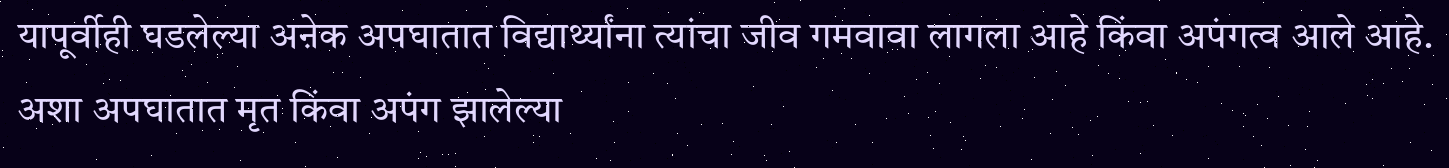यापूर्वीही घडलेल्या अऩेक अपघातात विद्यार्थ्यांना त्यांचा जीव गमवावा लागला आहे किंवा अपंगत्व आले आहे. अशा अपघातात मृत किंवा अपंग झालेल्या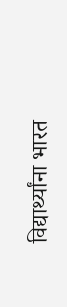विद्यार्थ्यांना भारत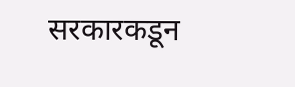सरकारकडून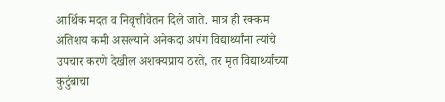आर्थिक मदत व निवृत्तीवेतन दिले जाते. मात्र ही रक्कम अतिशय कमी असल्याने अनेकदा अपंग विद्यार्थ्यांना त्यांचे उपचार करणे देखील अशक्यप्राय ठरते, तर मृत विद्यार्थ्याच्या कुटुंबाचा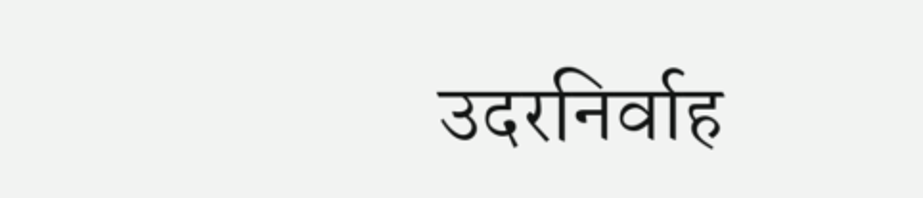उदरनिर्वाह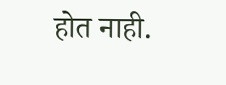होत नाही.